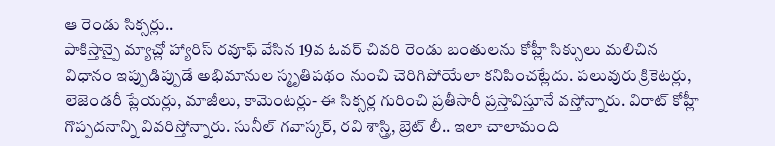ఆ రెండు సిక్సర్లు..
పాకిస్తాన్పై మ్యాచ్లో హ్యారిస్ రవూఫ్ వేసిన 19వ ఓవర్ చివరి రెండు బంతులను కోహ్లీ సిక్సులు మలిచిన విధానం ఇప్పుడిప్పుడే అభిమానుల స్మృతిపథం నుంచి చెరిగిపోయేలా కనిపించట్లేదు. పలువురు క్రికెటర్లు, లెజెండరీ ప్లేయర్లు, మాజీలు, కామెంటర్లు- ఈ సిక్సర్ల గురించి ప్రతీసారీ ప్రస్తావిస్తూనే వస్తోన్నారు. విరాట్ కోహ్లీ గొప్పదనాన్ని వివరిస్తోన్నారు. సునీల్ గవాస్కర్, రవి శాస్త్రి, బ్రెట్ లీ.. ఇలా చాలామంది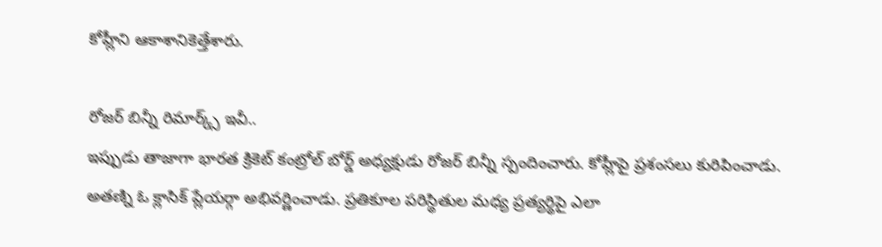కోహ్లీని ఆకాశానికెత్తేశారు.

రోజర్ బిన్నీ రిమార్క్స్ ఇవీ..
ఇప్పుడు తాజాగా భారత క్రికెట్ కంట్రోల్ బోర్డ్ అధ్యక్షుడు రోజర్ బిన్నీ స్పందించారు. కోహ్లీపై ప్రశంసలు కురిపించాడు. అతణ్ని ఓ క్లాసిక్ ప్లేయర్గా అభివర్ణించాడు. ప్రతికూల పరిస్థితుల మధ్య ప్రత్యర్థిపై ఎలా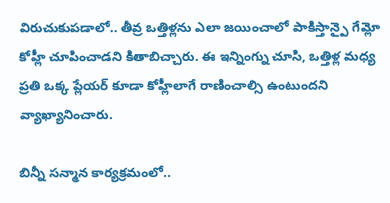విరుచుకుపడాలో.. తీవ్ర ఒత్తిళ్లను ఎలా జయించాలో పాకిస్తాన్పై గేమ్లో కోహ్లీ చూపించాడని కితాబిచ్చారు. ఈ ఇన్నింగ్ను చూసి, ఒత్తిళ్ల మధ్య ప్రతి ఒక్క ప్లేయర్ కూడా కోహ్లీలాగే రాణించాల్సి ఉంటుందని వ్యాఖ్యానించారు.

బిన్నీ సన్మాన కార్యక్రమంలో..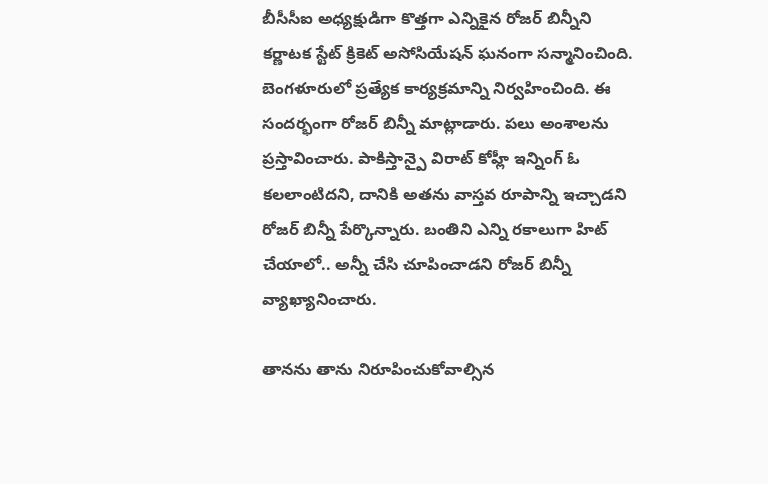బీసీసీఐ అధ్యక్షుడిగా కొత్తగా ఎన్నికైన రోజర్ బిన్నీని కర్ణాటక స్టేట్ క్రికెట్ అసోసియేషన్ ఘనంగా సన్మానించింది. బెంగళూరులో ప్రత్యేక కార్యక్రమాన్ని నిర్వహించింది. ఈ సందర్భంగా రోజర్ బిన్నీ మాట్లాడారు. పలు అంశాలను ప్రస్తావించారు. పాకిస్తాన్పై విరాట్ కోహ్లీ ఇన్నింగ్ ఓ కలలాంటిదని, దానికి అతను వాస్తవ రూపాన్ని ఇచ్చాడని రోజర్ బిన్నీ పేర్కొన్నారు. బంతిని ఎన్ని రకాలుగా హిట్ చేయాలో.. అన్నీ చేసి చూపించాడని రోజర్ బిన్నీ వ్యాఖ్యానించారు.

తానను తాను నిరూపించుకోవాల్సిన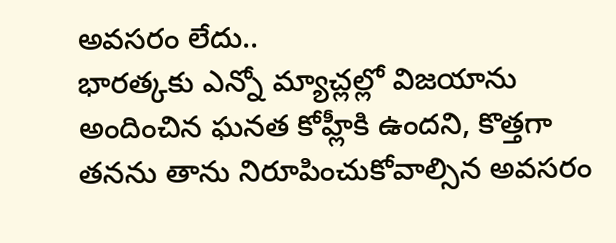అవసరం లేదు..
భారత్కకు ఎన్నో మ్యాచ్లల్లో విజయాను అందించిన ఘనత కోహ్లీకి ఉందని, కొత్తగా తనను తాను నిరూపించుకోవాల్సిన అవసరం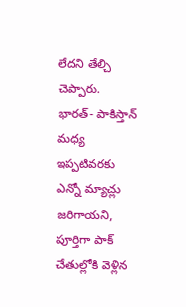లేదని తేల్చి చెప్పారు. భారత్- పాకిస్తాన్ మధ్య ఇప్పటివరకు ఎన్నో మ్యాచ్లు జరిగాయని, పూర్తిగా పాక్ చేతుల్లోకి వెళ్లిన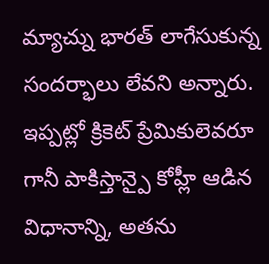మ్యాచ్ను భారత్ లాగేసుకున్న సందర్భాలు లేవని అన్నారు. ఇప్పట్లో క్రికెట్ ప్రేమికులెవరూ గానీ పాకిస్తాన్పై కోహ్లీ ఆడిన విధానాన్ని, అతను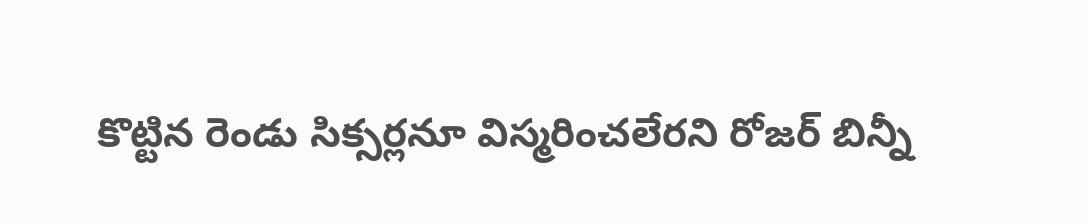కొట్టిన రెండు సిక్సర్లనూ విస్మరించలేరని రోజర్ బిన్నీ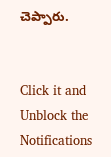చెప్పారు.


Click it and Unblock the Notifications